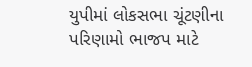યુપીમાં લોકસભા ચૂંટણીના પરિણામો ભાજપ માટે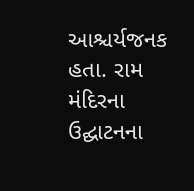આશ્ચર્યજનક હતા. રામ મંદિરના ઉદ્ઘાટનના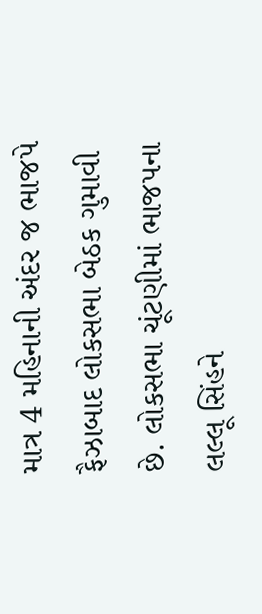માત્ર 4 મહિનાની અંદર જ ભાજપે ફૈઝાબાદ લોકસભા બેઠક ગુમાવી છે. લોકસભા ચૂંટણીમાં ભાજપના લલ્લૂ સિંહને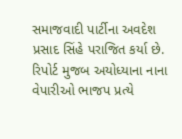સમાજવાદી પાર્ટીના અવદેશ પ્રસાદ સિંહે પરાજિત કર્યા છે. રિપોર્ટ મુજબ અયોધ્યાના નાના વેપારીઓ ભાજપ પ્રત્યે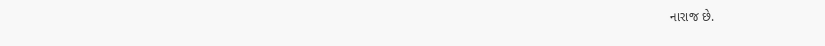નારાજ છે.